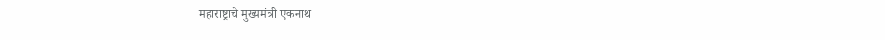महाराष्ट्राचे मुख्यमंत्री एकनाथ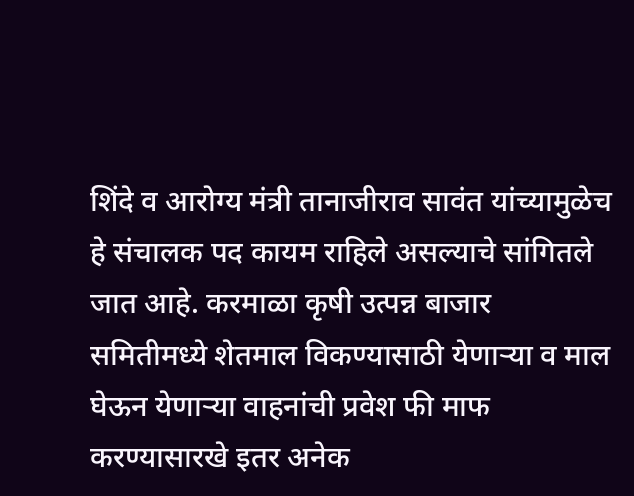शिंदे व आरोग्य मंत्री तानाजीराव सावंत यांच्यामुळेच हे संचालक पद कायम राहिले असल्याचे सांगितले जात आहे. करमाळा कृषी उत्पन्न बाजार समितीमध्ये शेतमाल विकण्यासाठी येणाऱ्या व माल घेऊन येणाऱ्या वाहनांची प्रवेश फी माफ करण्यासारखे इतर अनेक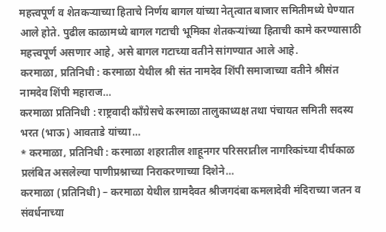महत्त्वपूर्ण व शेतकऱ्याच्या हिताचे निर्णय बागल यांच्या नेतृत्वात बाजार समितीमध्ये घेण्यात आले होते. पुढील काळामध्ये बागल गटाची भूमिका शेतकऱ्यांच्या हिताची कामे करण्यासाठी महत्त्वपूर्ण असणार आहे, असे बागल गटाच्या वतीने सांगण्यात आले आहे.
करमाळा, प्रतिनिधी : करमाळा येथील श्री संत नामदेव शिंपी समाजाच्या वतीने श्रीसंत नामदेव शिंपी महाराज…
करमाळा प्रतिनिधी : राष्ट्रवादी काँग्रेसचे करमाळा तालुकाध्यक्ष तथा पंचायत समिती सदस्य भरत (भाऊ) आवताडे यांच्या…
* करमाळा, प्रतिनिधी : करमाळा शहरातील शाहूनगर परिसरातील नागरिकांच्या दीर्घकाळ प्रलंबित असलेल्या पाणीप्रश्नाच्या निराकरणाच्या दिशेने…
करमाळा (प्रतिनिधी) – करमाळा येथील ग्रामदैवत श्रीजगदंबा कमलादेवी मंदिराच्या जतन व संवर्धनाच्या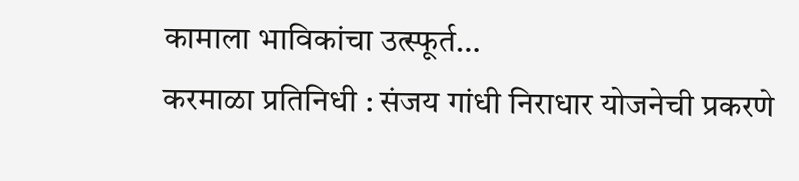कामाला भाविकांचा उत्स्फूर्त…
करमाळा प्रतिनिधी : संजय गांधी निराधार योजनेची प्रकरणे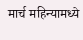मार्च महिन्यामध्ये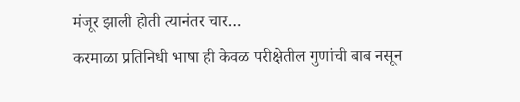मंजूर झाली होती त्यानंतर चार…
करमाळा प्रतिनिधी भाषा ही केवळ परीक्षेतील गुणांची बाब नसून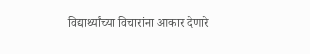विद्यार्थ्यांच्या विचारांना आकार देणारे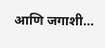आणि जगाशी…